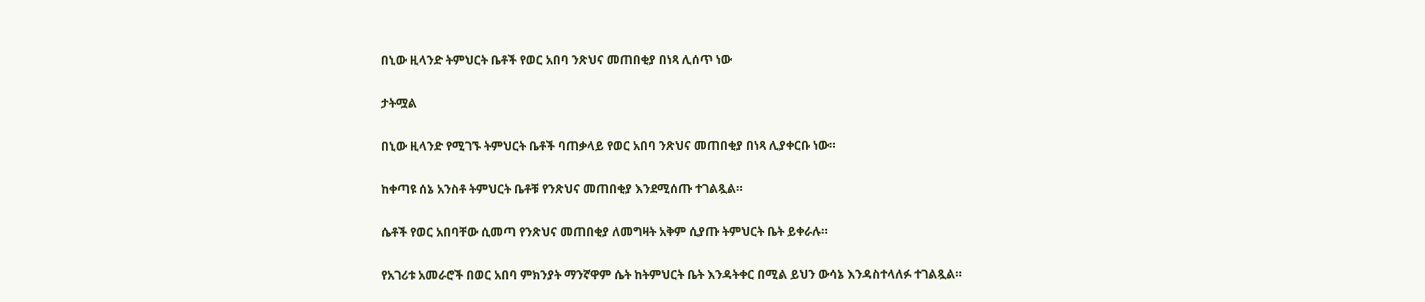በኒው ዚላንድ ትምህርት ቤቶች የወር አበባ ንጽህና መጠበቂያ በነጻ ሊሰጥ ነው

ታትሟል

በኒው ዚላንድ የሚገኙ ትምህርት ቤቶች ባጠቃላይ የወር አበባ ንጽህና መጠበቂያ በነጻ ሊያቀርቡ ነው።

ከቀጣዩ ሰኔ አንስቶ ትምህርት ቤቶቹ የንጽህና መጠበቂያ እንደሚሰጡ ተገልጿል።

ሴቶች የወር አበባቸው ሲመጣ የንጽህና መጠበቂያ ለመግዛት አቅም ሲያጡ ትምህርት ቤት ይቀራሉ።

የአገሪቱ አመራሮች በወር አበባ ምክንያት ማንኛዋም ሴት ከትምህርት ቤት እንዳትቀር በሚል ይህን ውሳኔ እንዳስተላለፉ ተገልጿል።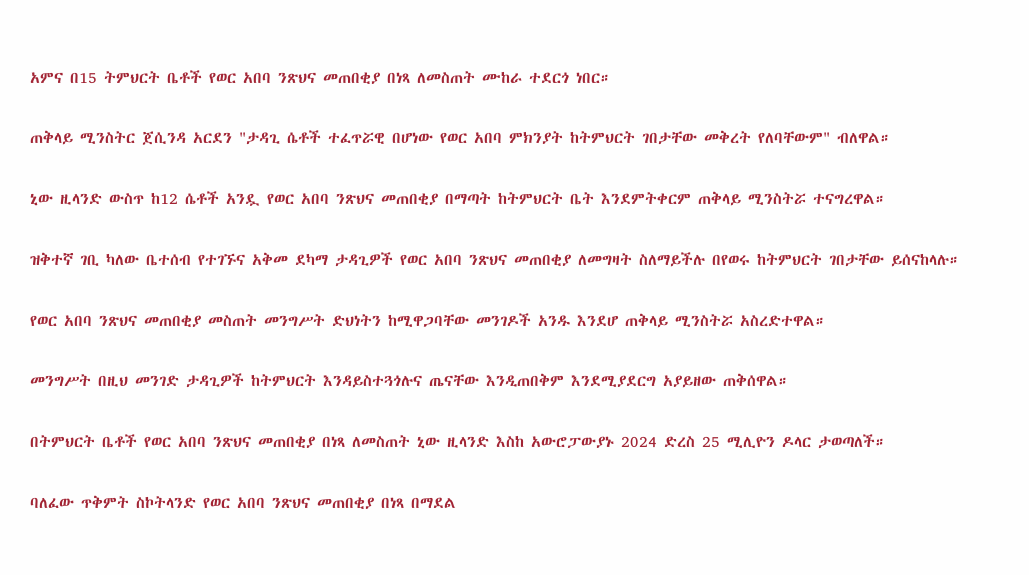አምና በ15 ትምህርት ቤቶች የወር አበባ ንጽህና መጠበቂያ በነጻ ለመስጠት ሙከራ ተደርጎ ነበር።

ጠቅላይ ሚንስትር ጀሲንዳ አርደን "ታዳጊ ሴቶች ተፈጥሯዊ በሆነው የወር አበባ ምክንያት ከትምህርት ገበታቸው መቅረት የለባቸውም" ብለዋል።

ኒው ዚላንድ ውስጥ ከ12 ሴቶች አንዷ የወር አበባ ንጽህና መጠበቂያ በማጣት ከትምህርት ቤት እንደምትቀርም ጠቅላይ ሚንስትሯ ተናግረዋል።

ዝቅተኛ ገቢ ካለው ቤተሰብ የተገኙና አቅመ ደካማ ታዳጊዎች የወር አበባ ንጽህና መጠበቂያ ለመግዛት ስለማይችሉ በየወሩ ከትምህርት ገበታቸው ይሰናከላሉ።

የወር አበባ ንጽህና መጠበቂያ መስጠት መንግሥት ድህነትን ከሚዋጋባቸው መንገዶች አንዱ እንደሆ ጠቅላይ ሚንስትሯ አስረድተዋል።

መንግሥት በዚህ መንገድ ታዳጊዎች ከትምህርት እንዳይስተጓጎሉና ጤናቸው እንዲጠበቅም እንደሚያደርግ አያይዘው ጠቅሰዋል።

በትምህርት ቤቶች የወር አበባ ንጽህና መጠበቂያ በነጻ ለመስጠት ኒው ዚላንድ እስከ አውሮፓውያኑ 2024 ድረስ 25 ሚሊዮን ዶላር ታወጣለች።

ባለፈው ጥቅምት ስኮትላንድ የወር አበባ ንጽህና መጠበቂያ በነጻ በማደል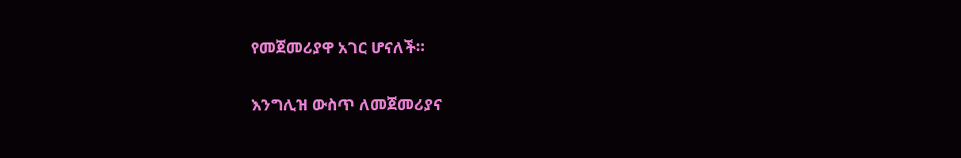የመጀመሪያዋ አገር ሆናለች።

እንግሊዝ ውስጥ ለመጀመሪያና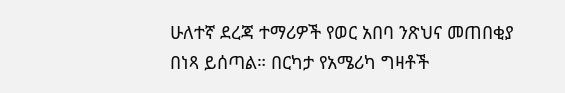ሁለተኛ ደረጃ ተማሪዎች የወር አበባ ንጽህና መጠበቂያ በነጻ ይሰጣል። በርካታ የአሜሪካ ግዛቶች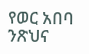የወር አበባ ንጽህና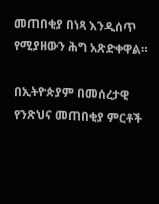መጠበቂያ በነጻ እንዲሰጥ የሚያዘውን ሕግ አጽድቀዋል።

በኢትዮጵያም በመሰረታዊ የንጽህና መጠበቂያ ምርቶች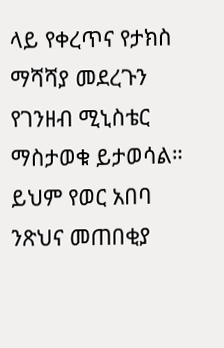ላይ የቀረጥና የታክስ ማሻሻያ መደረጉን የገንዘብ ሚኒስቴር ማስታወቁ ይታወሳል። ይህም የወር አበባ ንጽህና መጠበቂያ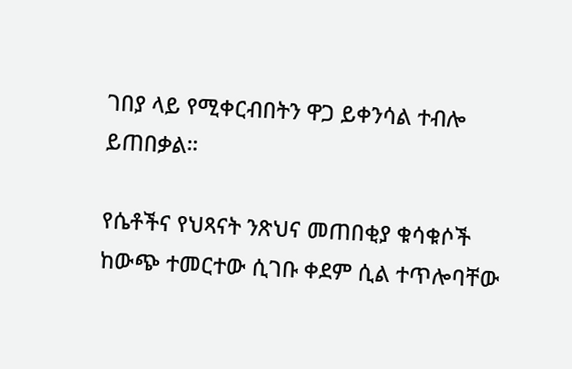ገበያ ላይ የሚቀርብበትን ዋጋ ይቀንሳል ተብሎ ይጠበቃል።

የሴቶችና የህጻናት ንጽህና መጠበቂያ ቁሳቁሶች ከውጭ ተመርተው ሲገቡ ቀደም ሲል ተጥሎባቸው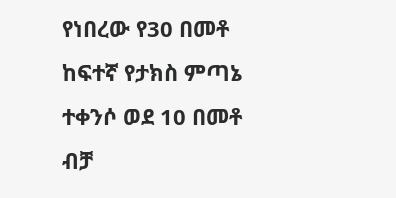የነበረው የ30 በመቶ ከፍተኛ የታክስ ምጣኔ ተቀንሶ ወደ 10 በመቶ ብቻ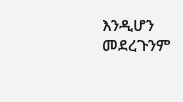እንዲሆን መደረጉንም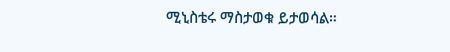ሚኒስቴሩ ማስታወቁ ይታወሳል።